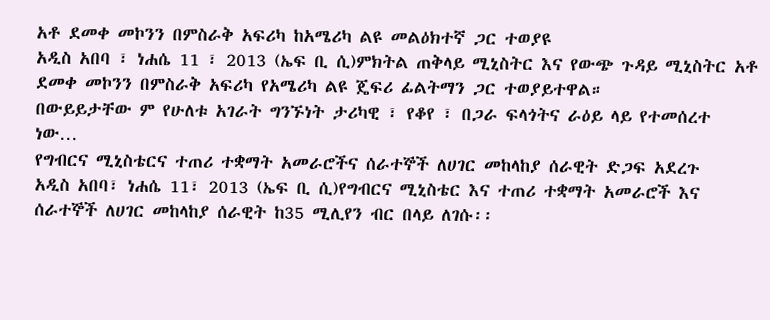አቶ ደመቀ መኮንን በምስራቅ አፍሪካ ከአሜሪካ ልዩ መልዕክተኛ ጋር ተወያዩ
አዲስ አበባ ፣ ነሐሴ 11 ፣ 2013 (ኤፍ ቢ ሲ)ምክትል ጠቅላይ ሚኒስትር እና የውጭ ጉዳይ ሚኒስትር አቶ ደመቀ መኮንን በምስራቅ አፍሪካ የአሜሪካ ልዩ ጄፍሪ ፊልትማን ጋር ተወያይተዋል።
በውይይታቸው ም የሁለቱ አገራት ግንኙነት ታሪካዊ ፣ የቆየ ፣ በጋራ ፍላጎትና ራዕይ ላይ የተመሰረተ ነው…
የግብርና ሚኒስቴርና ተጠሪ ተቋማት አመራሮችና ሰራተኞች ለሀገር መከላከያ ሰራዊት ድጋፍ አደረጉ
አዲስ አበባ፣ ነሐሴ 11፣ 2013 (ኤፍ ቢ ሲ)የግብርና ሚኒስቴር እና ተጠሪ ተቋማት አመራሮች እና ሰራተኞች ለሀገር መከላከያ ሰራዊት ከ35 ሚሊየን ብር በላይ ለገሱ፡፡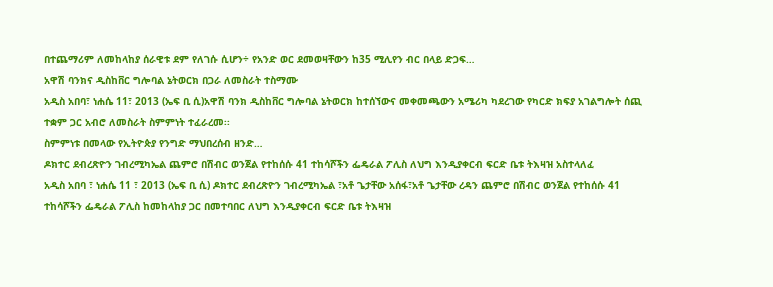በተጨማሪም ለመከላከያ ሰራዊቱ ደም የለገሱ ሲሆን÷ የአንድ ወር ደመወዛቸውን ከ35 ሚሊየን ብር በላይ ድጋፍ…
አዋሽ ባንክና ዲስከቨር ግሎባል ኔትወርክ በጋራ ለመስራት ተስማሙ
አዲስ አበባ፣ ነሐሴ 11፣ 2013 (ኤፍ ቢ ሲ)አዋሽ ባንክ ዲስከቨር ግሎባል ኔትወርክ ከተሰኘውና መቀመጫውን አሜሪካ ካደረገው የካርድ ክፍያ አገልግሎት ሰጪ ተቋም ጋር አብሮ ለመስራት ስምምነት ተፈራረመ፡፡
ስምምነቱ በመላው የኢትዮጵያ የንግድ ማህበረሰብ ዘንድ…
ዶክተር ደብረጽዮን ገብረሚካኤል ጨምሮ በሽብር ወንጀል የተከሰሱ 41 ተከሳሾችን ፌዴራል ፖሊስ ለህግ እንዲያቀርብ ፍርድ ቤቱ ትእዛዝ አስተላለፈ
አዲስ አበባ ፣ ነሐሴ 11 ፣ 2013 (ኤፍ ቢ ሲ) ዶክተር ደብረጽዮን ገብረሚካኤል ፣አቶ ጌታቸው አሰፋ፣አቶ ጌታቸው ረዳን ጨምሮ በሽብር ወንጀል የተከሰሱ 41 ተከሳሾችን ፌዴራል ፖሊስ ከመከላከያ ጋር በመተባበር ለህግ እንዲያቀርብ ፍርድ ቤቱ ትእዛዝ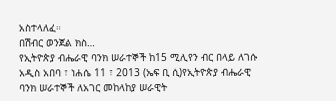አስተላለፈ።
በሽብር ወንጀል ክስ…
የኢትዮጵያ ብሔራዊ ባንክ ሠራተኞች ከ15 ሚሊየን ብር በላይ ለገሱ
አዲስ አበባ ፣ ነሐሴ 11 ፣ 2013 (ኤፍ ቢ ሲ)የኢትዮጵያ ብሔራዊ ባንክ ሠራተኞች ለአገር መከላከያ ሠራዊት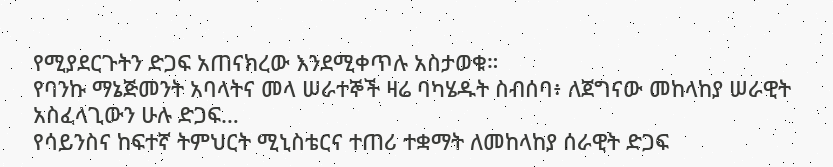የሚያደርጉትን ድጋፍ አጠናክረው እንደሚቀጥሉ አስታወቁ።
የባንኩ ማኔጅመንት አባላትና መላ ሠራተኞች ዛሬ ባካሄዱት ስብሰባ፥ ለጀግናው መከላከያ ሠራዊት አስፈላጊውን ሁሉ ድጋፍ…
የሳይንስና ከፍተኛ ትምህርት ሚኒስቴርና ተጠሪ ተቋማት ለመከላከያ ሰራዊት ድጋፍ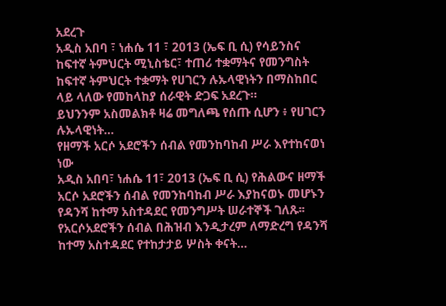አደረጉ
አዲስ አበባ ፣ ነሐሴ 11 ፣ 2013 (ኤፍ ቢ ሲ) የሳይንስና ከፍተኛ ትምህርት ሚኒስቴር፣ ተጠሪ ተቋማትና የመንግስት ከፍተኛ ትምህርት ተቋማት የሀገርን ሉኡላዊነትን በማስከበር ላይ ላለው የመከላከያ ሰራዊት ድጋፍ አደረጉ።
ይህንንም አስመልክቶ ዛሬ መግለጫ የሰጡ ሲሆን ፥ የሀገርን ሉኡላዊነት…
የዘማች አርሶ አደሮችን ሰብል የመንከባከብ ሥራ እየተከናወነ ነው
አዲስ አበባ፣ ነሐሴ 11፣ 2013 (ኤፍ ቢ ሲ) የሕልውና ዘማች አርሶ አደሮችን ሰብል የመንከባከብ ሥራ እያከናወኑ መሆኑን የዳንሻ ከተማ አስተዳደር የመንግሥት ሠራተኞች ገለጹ፡፡
የአርሶአደሮችን ሰብል በሕዝብ እንዲታረም ለማድረግ የዳንሻ ከተማ አስተዳደር የተከታታይ ሦስት ቀናት…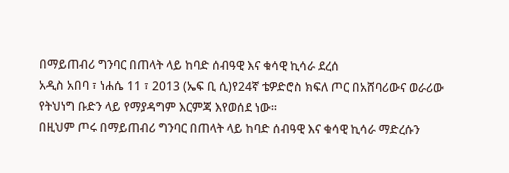በማይጠብሪ ግንባር በጠላት ላይ ከባድ ሰብዓዊ እና ቁሳዊ ኪሳራ ደረሰ
አዲስ አበባ ፣ ነሐሴ 11 ፣ 2013 (ኤፍ ቢ ሲ)የ24ኛ ቴዎድሮስ ክፍለ ጦር በአሸባሪውና ወራሪው የትህነግ ቡድን ላይ የማያዳግም እርምጃ እየወሰደ ነው፡፡
በዚህም ጦሩ በማይጠብሪ ግንባር በጠላት ላይ ከባድ ሰብዓዊ እና ቁሳዊ ኪሳራ ማድረሱን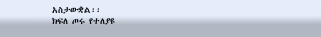አስታውቋል፡፡
ክፍለ ጦሩ የተለያዩ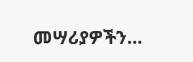መሣሪያዎችን…